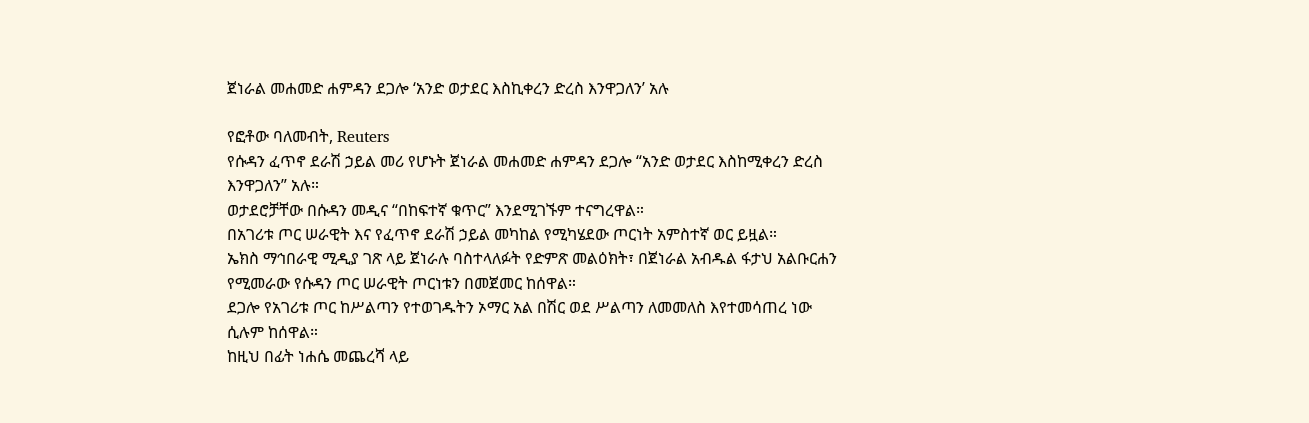ጀነራል መሐመድ ሐምዳን ደጋሎ ‘አንድ ወታደር እስኪቀረን ድረስ እንዋጋለን’ አሉ

የፎቶው ባለመብት, Reuters
የሱዳን ፈጥኖ ደራሽ ኃይል መሪ የሆኑት ጀነራል መሐመድ ሐምዳን ደጋሎ “አንድ ወታደር እስከሚቀረን ድረስ እንዋጋለን” አሉ።
ወታደሮቻቸው በሱዳን መዲና “በከፍተኛ ቁጥር” እንደሚገኙም ተናግረዋል።
በአገሪቱ ጦር ሠራዊት እና የፈጥኖ ደራሽ ኃይል መካከል የሚካሄደው ጦርነት አምስተኛ ወር ይዟል።
ኤክስ ማኅበራዊ ሚዲያ ገጽ ላይ ጀነራሉ ባስተላለፉት የድምጽ መልዕክት፣ በጀነራል አብዱል ፋታህ አልቡርሐን የሚመራው የሱዳን ጦር ሠራዊት ጦርነቱን በመጀመር ከሰዋል።
ደጋሎ የአገሪቱ ጦር ከሥልጣን የተወገዱትን ኦማር አል በሽር ወደ ሥልጣን ለመመለስ እየተመሳጠረ ነው ሲሉም ከሰዋል።
ከዚህ በፊት ነሐሴ መጨረሻ ላይ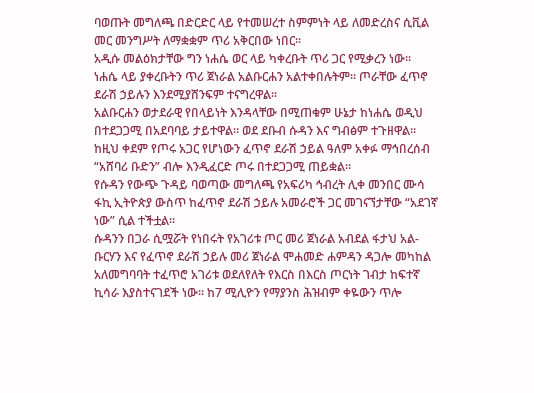ባወጡት መግለጫ በድርድር ላይ የተመሠረተ ስምምነት ላይ ለመድረስና ሲቪል መር መንግሥት ለማቋቋም ጥሪ አቅርበው ነበር።
አዲሱ መልዕክታቸው ግን ነሐሴ ወር ላይ ካቀረቡት ጥሪ ጋር የሚቃረን ነው።
ነሐሴ ላይ ያቀረቡትን ጥሪ ጀነራል አልቡርሐን አልተቀበሉትም። ጦራቸው ፈጥኖ ደራሽ ኃይሉን እንደሚያሸንፍም ተናግረዋል።
አልቡርሐን ወታደራዊ የበላይነት እንዳላቸው በሚጠቁም ሁኔታ ከነሐሴ ወዲህ በተደጋጋሚ በአደባባይ ታይተዋል። ወደ ደቡብ ሱዳን እና ግብፅም ተጉዘዋል።
ከዚህ ቀደም የጦሩ አጋር የሆነውን ፈጥኖ ደራሽ ኃይል ዓለም አቀፉ ማኅበረሰብ “አሸባሪ ቡድን” ብሎ እንዲፈርድ ጦሩ በተደጋጋሚ ጠይቋል።
የሱዳን የውጭ ጉዳይ ባወጣው መግለጫ የአፍሪካ ኅብረት ሊቀ መንበር ሙሳ ፋኪ ኢትዮጵያ ውስጥ ከፈጥኖ ደራሽ ኃይሉ አመራሮች ጋር መገናኘታቸው “አደገኛ ነው” ሲል ተችቷል።
ሱዳንን በጋራ ሲሟሯት የነበሩት የአገሪቱ ጦር መሪ ጀነራል አብደል ፋታህ አል-ቡርሃን እና የፈጥኖ ደራሽ ኃይሉ መሪ ጀነራል ሞሐመድ ሐምዳን ዳጋሎ መካከል አለመግባባት ተፈጥሮ አገሪቱ ወደለየለት የእርስ በእርስ ጦርነት ገብታ ከፍተኛ ኪሳራ እያስተናገደች ነው። ከ7 ሚሊዮን የማያንስ ሕዝብም ቀዬውን ጥሎ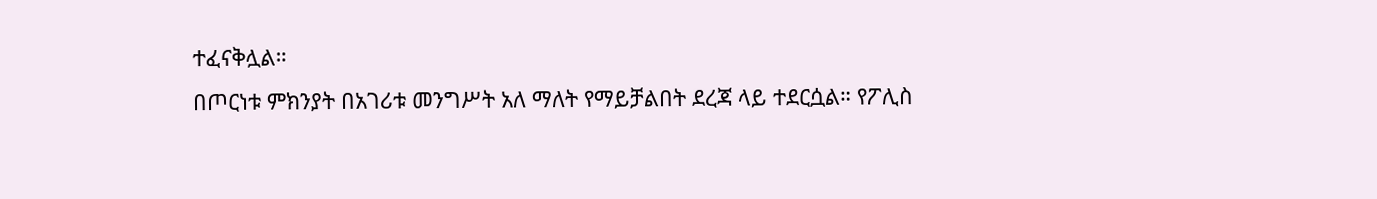ተፈናቅሏል።
በጦርነቱ ምክንያት በአገሪቱ መንግሥት አለ ማለት የማይቻልበት ደረጃ ላይ ተደርሷል። የፖሊስ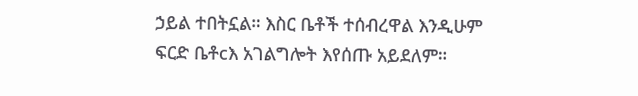ኃይል ተበትኗል። እስር ቤቶች ተሰብረዋል እንዲሁም ፍርድ ቤቶcእ አገልግሎት እየሰጡ አይደለም።